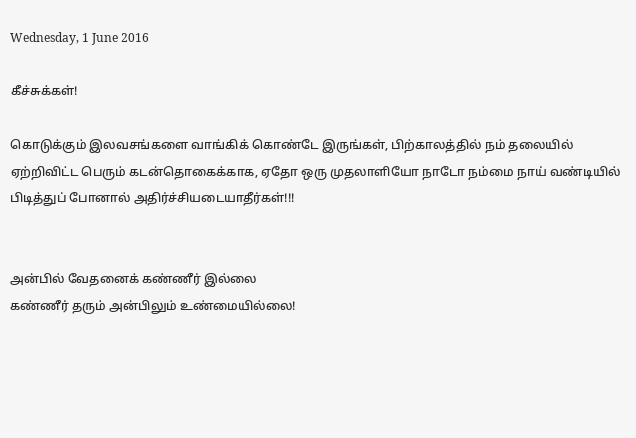Wednesday, 1 June 2016

கீச்சுக்கள்!

கொடுக்கும் இலவசங்களை வாங்கிக் கொண்டே இருங்கள், பிற்காலத்தில் நம் தலையில் ஏற்றிவிட்ட பெரும் கடன்தொகைக்காக, ஏதோ ஒரு முதலாளியோ நாடோ நம்மை நாய் வண்டியில் பிடித்துப் போனால் அதிர்ச்சியடையாதீர்கள்!!!


அன்பில் வேதனைக் கண்ணீர் இல்லை
கண்ணீர் தரும் அன்பிலும் உண்மையில்லை!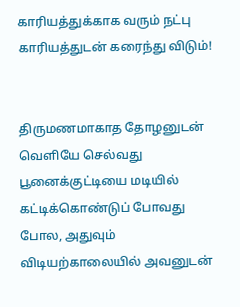காரியத்துக்காக வரும் நட்பு
காரியத்துடன் கரைந்து விடும்!


திருமணமாகாத தோழனுடன் வெளியே செல்வது பூனைக்குட்டியை மடியில் கட்டிக்கொண்டுப் போவது போல, அதுவும் விடியற்காலையில் அவனுடன்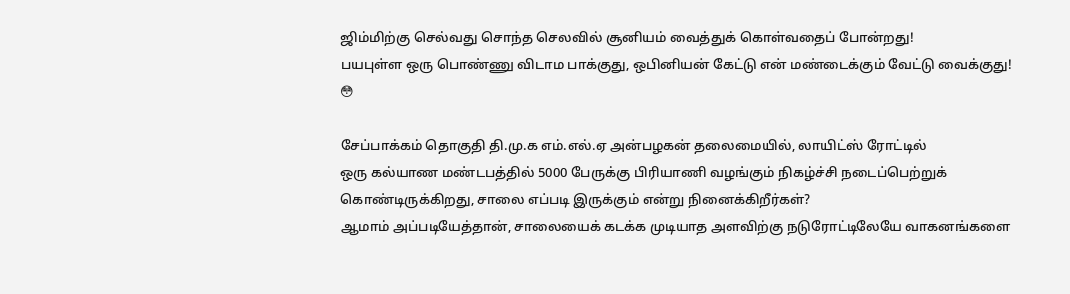ஜிம்மிற்கு செல்வது சொந்த செலவில் சூனியம் வைத்துக் கொள்வதைப் போன்றது!
பயபுள்ள ஒரு பொண்ணு விடாம பாக்குது, ஒபினியன் கேட்டு என் மண்டைக்கும் வேட்டு வைக்குது! 😳

சேப்பாக்கம் தொகுதி தி.மு.க எம்.எல்.ஏ அன்பழகன் தலைமையில், லாயிட்ஸ் ரோட்டில்
ஒரு கல்யாண மண்டபத்தில் 5000 பேருக்கு பிரியாணி வழங்கும் நிகழ்ச்சி நடைப்பெற்றுக் கொண்டிருக்கிறது, சாலை எப்படி இருக்கும் என்று நினைக்கிறீர்கள்?
ஆமாம் அப்படியேத்தான், சாலையைக் கடக்க முடியாத அளவிற்கு நடுரோட்டிலேயே வாகனங்களை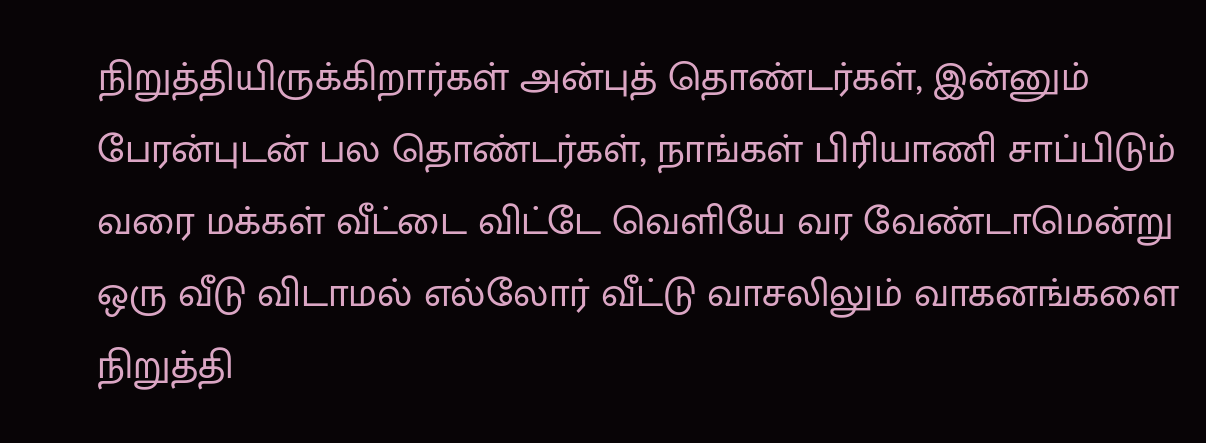நிறுத்தியிருக்கிறார்கள் அன்புத் தொண்டர்கள், இன்னும் பேரன்புடன் பல தொண்டர்கள், நாங்கள் பிரியாணி சாப்பிடும் வரை மக்கள் வீட்டை விட்டே வெளியே வர வேண்டாமென்று ஒரு வீடு விடாமல் எல்லோர் வீட்டு வாசலிலும் வாகனங்களை நிறுத்தி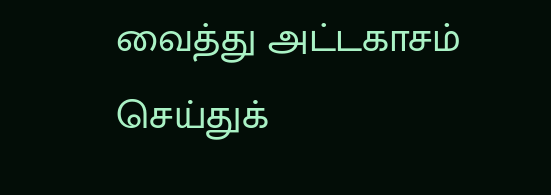வைத்து அட்டகாசம் செய்துக்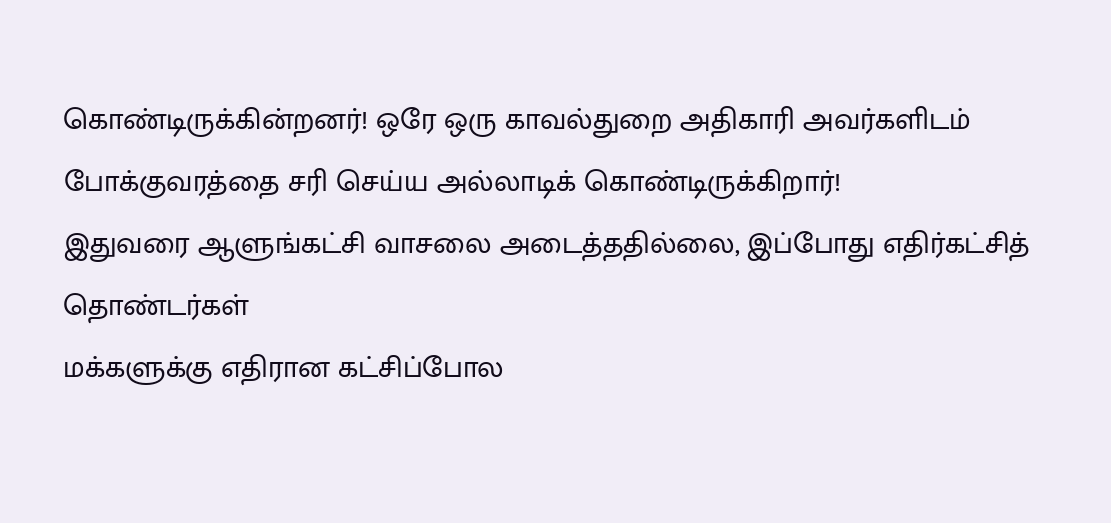கொண்டிருக்கின்றனர்! ஒரே ஒரு காவல்துறை அதிகாரி அவர்களிடம் போக்குவரத்தை சரி செய்ய அல்லாடிக் கொண்டிருக்கிறார்!
இதுவரை ஆளுங்கட்சி வாசலை அடைத்ததில்லை, இப்போது எதிர்கட்சித் தொண்டர்கள்
மக்களுக்கு எதிரான கட்சிப்போல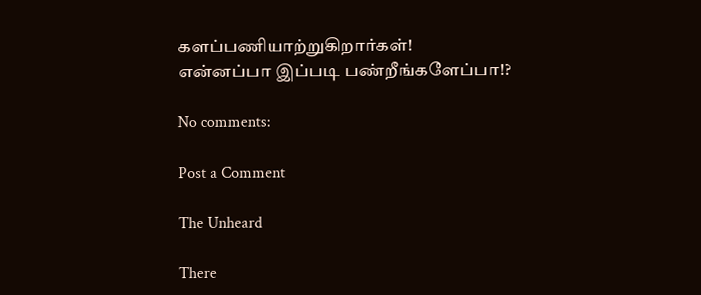களப்பணியாற்றுகிறார்கள்!
என்னப்பா இப்படி பண்றீங்களேப்பா!?

No comments:

Post a Comment

The Unheard

There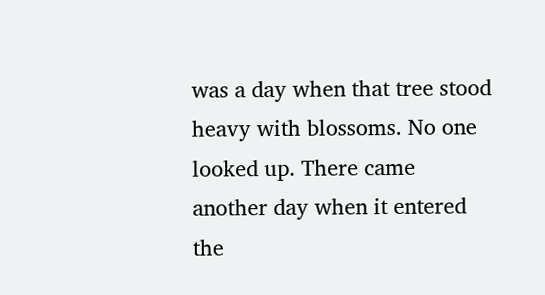was a day when that tree stood heavy with blossoms. No one looked up. There came another day when it entered the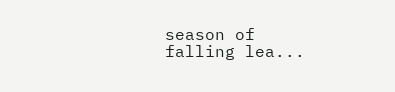season of falling lea...